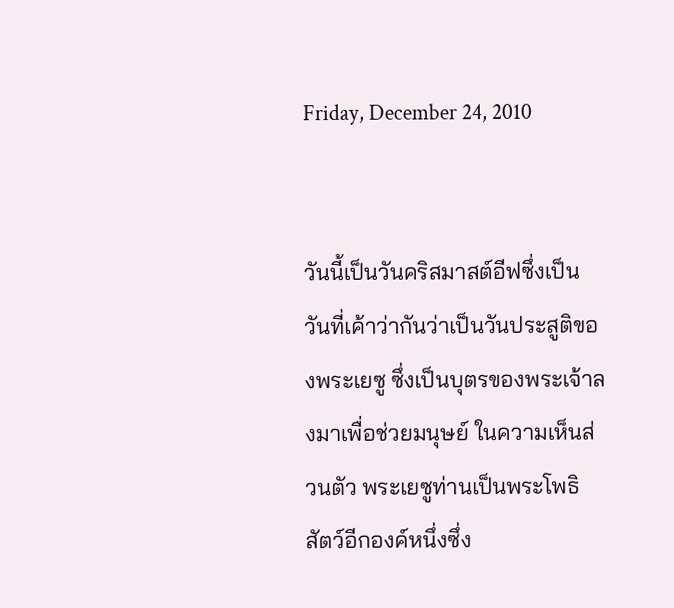Friday, December 24, 2010


วันนี้เป็นวันคริสมาสต์อีฟซึ่งเป็นวันที่เค้าว่ากันว่าเป็นวันประสูติของพระเยซู ซึ่งเป็นบุตรของพระเจ้าลงมาเพื่อช่วยมนุษย์ ในความเห็นส่วนตัว พระเยซูท่านเป็นพระโพธิสัตว์อีกองค์หนึ่งซึ่ง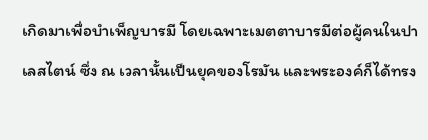เกิดมาเพื่อบำเพ็ญบารมี โดยเฉพาะเมตตาบารมีต่อผู้คนในปาเลสไตน์ ซึ่ง ณ เวลานั้นเป็นยุคของโรมัน และพระองค์ก็ได้ทรง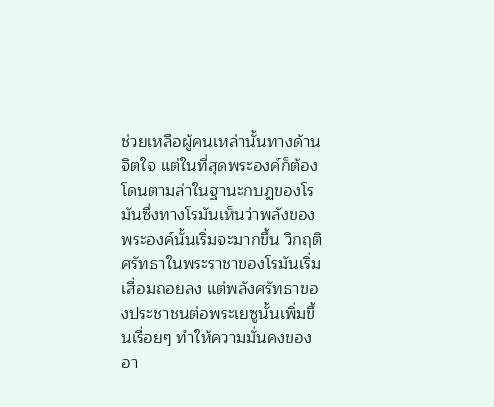ช่วยเหลือผู้คนเหล่านั้นทางด้านจิตใจ แต่ในที่สุดพระองค์ก็ต้องโดนตามล่าในฐานะกบฏของโรมันซึ่งทางโรมันเห็นว่าพลังของพระองค์นั้นเริ่มจะมากขึ้น วิกฤติศรัทธาในพระราชาของโรมันเริ่มเสื่อมถอยลง แต่พลังศรัทธาของประชาชนต่อพระเยซูนั้นเพิ่มขึ้นเรื่อยๆ ทำให้ความมั่นคงของอา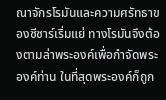ณาจักรโรมันและความศรัทธาของซีซาร์เริ่มแย่ ทางโรมันจึงต้องตามล่าพระองค์เพื่อกำจัดพระองค์ท่าน ในที่สุดพระองค์ก็ถูก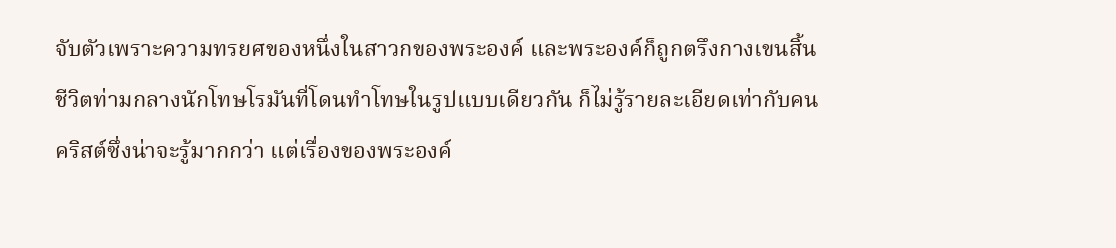จับตัวเพราะความทรยศของหนึ่งในสาวกของพระองค์ และพระองค์ก็ถูกตรึงกางเขนสิ้นชีวิตท่ามกลางนักโทษโรมันที่โดนทำโทษในรูปแบบเดียวกัน ก็ไม่รู้รายละเอียดเท่ากับคนคริสต์ซึ่งน่าจะรู้มากกว่า แต่เรื่องของพระองค์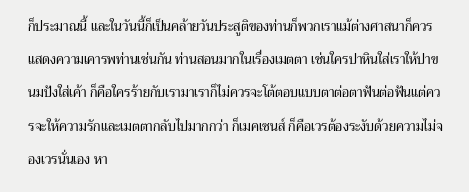ก็ประมาณนี้ และในวันนี้ก็เป็นคล้ายวันประสูติของท่านก็พวกเราแม้ต่างศาสนาก็ควรแสดงความเคารพท่านเช่นกัน ท่านสอนมากในเรื่องเมตตา เช่นใครปาหินใส่เราให้ปาขนมปังใส่เค้า ก็คือใครร้ายกับเรามาเราก็ไม่ควรจะโต้ตอบแบบตาต่อตาฟันต่อฟันแต่ควรจะให้ความรักและเมตตากลับไปมากกว่า ก็เมคเซนส์ ก็คือเวรต้องระงับด้วยความไม่จองเวรนั่นเอง หา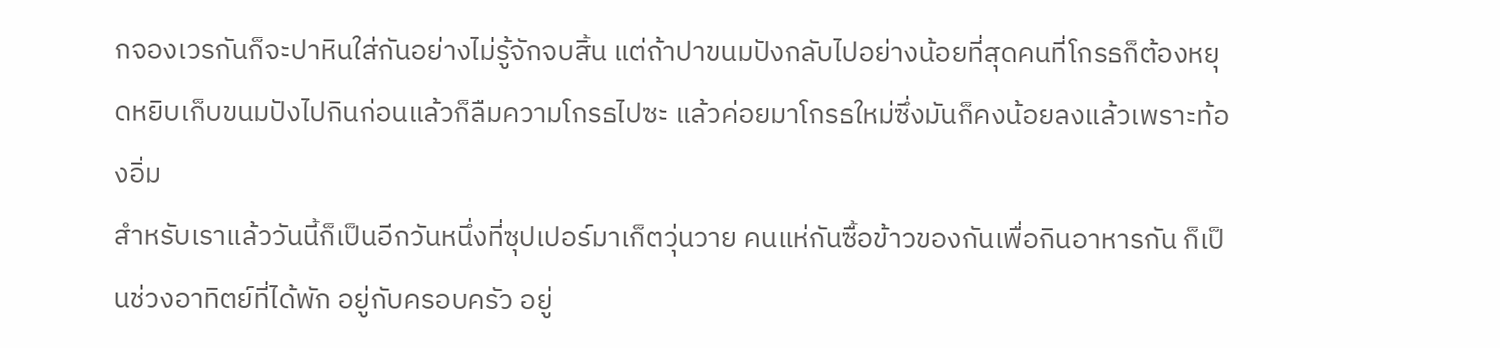กจองเวรกันก็จะปาหินใส่กันอย่างไม่รู้จักจบสิ้น แต่ถ้าปาขนมปังกลับไปอย่างน้อยที่สุดคนที่โกรธก็ต้องหยุดหยิบเก็บขนมปังไปกินก่อนแล้วก็ลืมความโกรธไปซะ แล้วค่อยมาโกรธใหม่ซึ่งมันก็คงน้อยลงแล้วเพราะท้องอิ่ม
สำหรับเราแล้ววันนี้ก็เป็นอีกวันหนึ่งที่ซุปเปอร์มาเก็ตวุ่นวาย คนแห่กันซื้อข้าวของกันเพื่อกินอาหารกัน ก็เป็นช่วงอาทิตย์ที่ได้พัก อยู่กับครอบครัว อยู่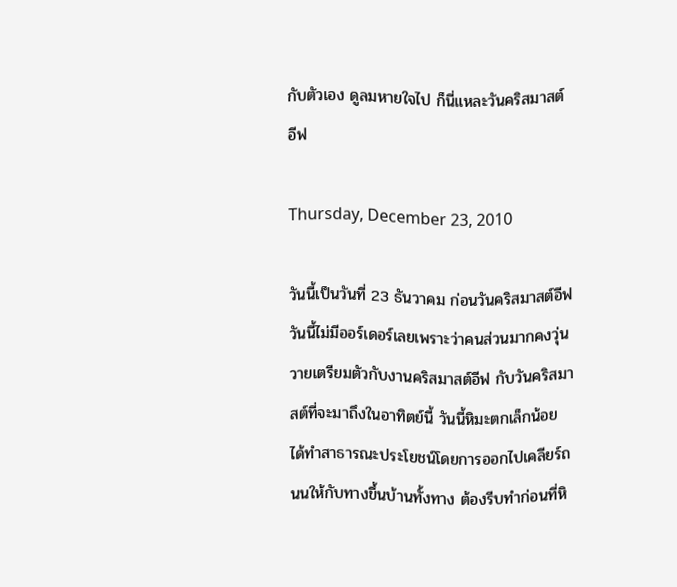กับตัวเอง ดูลมหายใจไป ก็นี่แหละวันคริสมาสต์อีฟ

Thursday, December 23, 2010

วันนี้เป็นวันที่ 23 ธันวาคม ก่อนวันคริสมาสต์อีฟ วันนี้ไม่มีออร์เดอร์เลยเพราะว่าคนส่วนมากคงวุ่นวายเตรียมตัวกับงานคริสมาสต์อีฟ กับวันคริสมาสต์ที่จะมาถึงในอาทิตย์นี้ วันนี้หิมะตกเล็กน้อย ได้ทำสาธารณะประโยชน์โดยการออกไปเคลียร์ถนนให้กับทางขึ้นบ้านทั้งทาง ต้องรีบทำก่อนที่หิ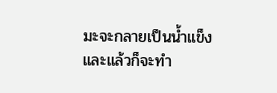มะจะกลายเป็นน้ำแข็งและแล้วก็จะทำ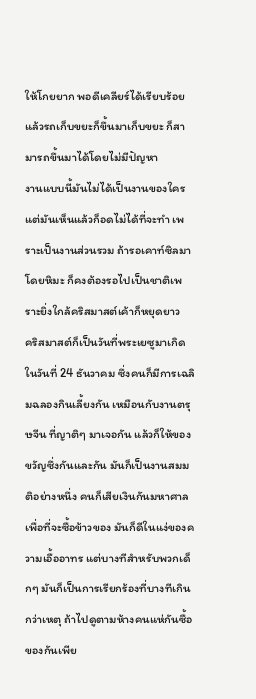ให้โกยยาก พอดีเคลียร์ได้เรียบร้อยแล้วรถเก็บขยะก็ขึ้นมาเก็บขยะ ก็สามารถขึ้นมาได้โดยไม่มีปัญหา
งานแบบนี้มันไม่ได้เป็นงานของใคร แต่มันเห็นแล้วก็อดไม่ได้ที่จะทำ เพราะเป็นงานส่วนรวม ถ้ารอเคาท์ซิลมาโดยหิมะ ก็คงต้องรอไปเป็นชาติเพราะยิ่งใกล้คริสมาสต์เค้าก็หยุดยาว
คริสมาสต์ก็เป็นวันที่พระเยซูมาเกิดในวันที่ 24 ธันวาคม ซึ่งคนก็มีการเฉลิมฉลองกินเลี้ยงกัน เหมือนกับงานตรุษจีน ที่ญาติๆ มาเจอกัน แล้วก็ให้ของขวัญซึ่งกันและกัน มันก็เป็นงานสมมติอย่างหนึ่ง คนก็เสียเงินกันมหาศาลเพื่อที่จะซื้อข้าวของ มันก็ดีในแง่ของความเอื้ออาทร แต่บางทีสำหรับพวกเด็กๆ มันก็เป็นการเรียกร้องที่บางทีเกินกว่าเหตุ ถ้าไปดูตามห้างคนแห่กันซื้อของกันเพีย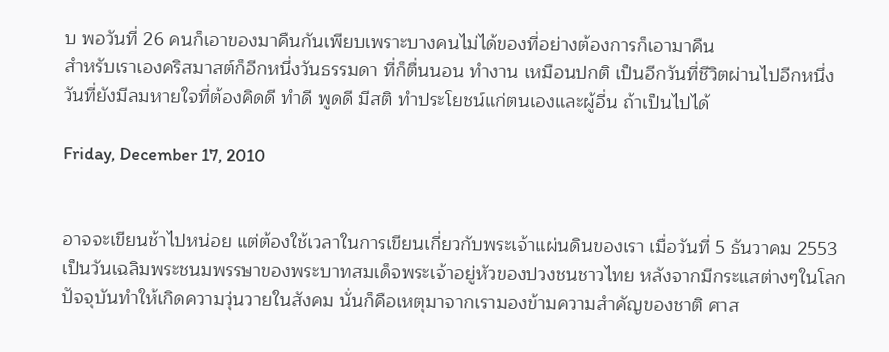บ พอวันที่ 26 คนก็เอาของมาคืนกันเพียบเพราะบางคนไม่ได้ของที่อย่างต้องการก็เอามาคืน
สำหรับเราเองคริสมาสต์ก็อีกหนึ่งวันธรรมดา ที่ก็ตื่นนอน ทำงาน เหมือนปกติ เป็นอีกวันที่ชีวิตผ่านไปอีกหนึ่งวันที่ยังมีลมหายใจที่ต้องคิดดี ทำดี พูดดี มีสติ ทำประโยชน์แก่ตนเองและผู้อี่น ถ้าเป็นไปได้

Friday, December 17, 2010


อาจจะเขียนช้าไปหน่อย แต่ต้องใช้เวลาในการเขียนเกี่ยวกับพระเจ้าแผ่นดินของเรา เมื่อวันที่ 5 ธันวาคม 2553 เป็นวันเฉลิมพระชนมพรรษาของพระบาทสมเด็จพระเจ้าอยู่หัวของปวงชนชาวไทย หลังจากมีกระแสต่างๆในโลกปัจจุบันทำให้เกิดความวุ่นวายในสังคม นั่นก็คือเหตุมาจากเรามองข้ามความสำคัญของชาติ ศาส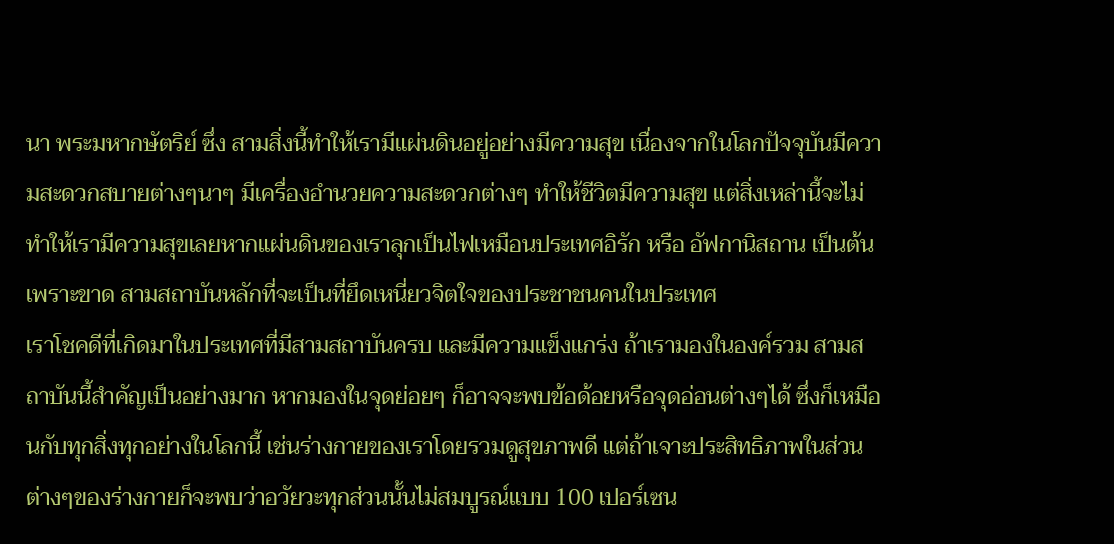นา พระมหากษัตริย์ ซึ่ง สามสิ่งนี้ทำให้เรามีแผ่นดินอยู่อย่างมีความสุข เนื่องจากในโลกปัจจุบันมีความสะดวกสบายต่างๆนาๆ มีเครื่องอำนวยความสะดวกต่างๆ ทำให้ชีวิตมีความสุข แต่สิ่งเหล่านี้จะไม่ทำให้เรามีความสุขเลยหากแผ่นดินของเราลุกเป็นไฟเหมือนประเทศอิรัก หรือ อัฟกานิสถาน เป็นต้น เพราะขาด สามสถาบันหลักที่จะเป็นที่ยึดเหนี่ยวจิตใจของประชาชนคนในประเทศ
เราโชคดีที่เกิดมาในประเทศที่มีสามสถาบันครบ และมีความแข็งแกร่ง ถ้าเรามองในองค์รวม สามสถาบันนี้สำคัญเป็นอย่างมาก หากมองในจุดย่อยๆ ก็อาจจะพบข้อด้อยหรือจุดอ่อนต่างๆได้ ซึ่งก็เหมือนกับทุกสิ่งทุกอย่างในโลกนี้ เช่นร่างกายของเราโดยรวมดูสุขภาพดี แต่ถ้าเจาะประสิทธิภาพในส่วนต่างๆของร่างกายก็จะพบว่าอวัยวะทุกส่วนนั้นไม่สมบูรณ์แบบ 100 เปอร์เซน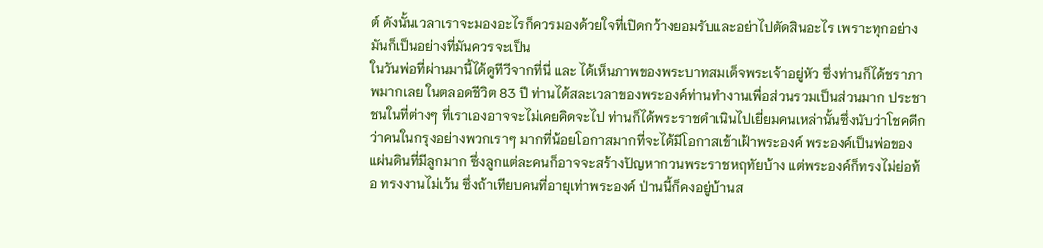ต์ ดังนั้นเวลาเราจะมองอะไรก็ควรมองด้วยใจที่เปิดกว้างยอมรับและอย่าไปตัดสินอะไร เพราะทุกอย่างมันก็เป็นอย่างที่มันควรจะเป็น
ในวันพ่อที่ผ่านมานี้ได้ดูทีวีจากที่นี่ และ ได้เห็นภาพของพระบาทสมเด็จพระเจ้าอยู่หัว ซึ่งท่านก็ได้ชราภาพมากเลย ในตลอดชีวิต 83 ปี ท่านได้สละเวลาของพระองค์ท่านทำงานเพื่อส่วนรวมเป็นส่วนมาก ประชาชนในที่ต่างๆ ที่เราเองอาจจะไม่เคยคิดจะไป ท่านก็ได้พระราชดำเนินไปเยี่ยมคนเหล่านั้นซึ่งนับว่าโชคดีกว่าคนในกรุงอย่างพวกเราๆ มากที่น้อยโอกาสมากที่จะได้มีโอกาสเข้าเฝ้าพระองค์ พระองค์เป็นพ่อของแผ่นดินที่มีลูกมาก ซึ่งลูกแต่ละคนก็อาจจะสร้างปัญหากวนพระราชหฤทัยบ้าง แต่พระองค์ก็ทรงไม่ย่อท้อ ทรงงานไม่เว้น ซึ่งถ้าเทียบคนที่อายุเท่าพระองค์ ป่านนี้ก็คงอยู่บ้านส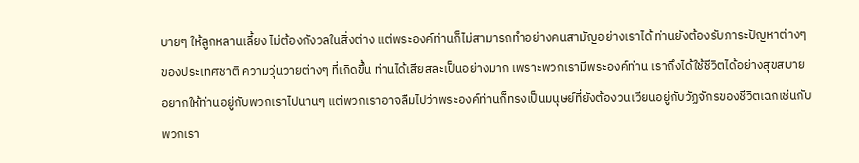บายๆ ให้ลูกหลานเลี้ยง ไม่ต้องกังวลในสิ่งต่าง แต่พระองค์ท่านก็ไม่สามารถทำอย่างคนสามัญอย่างเราได้ ท่านยังต้องรับภาระปัญหาต่างๆ ของประเทศชาติ ความวุ่นวายต่างๆ ที่เกิดขึ้น ท่านได้เสียสละเป็นอย่างมาก เพราะพวกเรามีพระองค์ท่าน เราถึงได้ใช้ชีวิตได้อย่างสุขสบาย อยากให้ท่านอยู่กับพวกเราไปนานๆ แต่พวกเราอาจลืมไปว่าพระองค์ท่านก็ทรงเป็นมนุษย์ที่ยังต้องวนเวียนอยู่กับวัฏจักรของชีวิตเฉกเช่นกับพวกเรา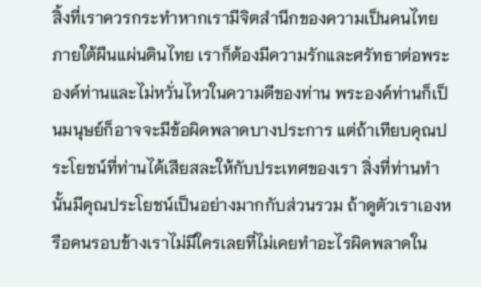สิ้งที่เราควรกระทำหากเรามีจิตสำนึกของความเป็นคนไทยภายใต้ผืนแผ่นดินไทย เราก็ต้องมีความรักและศรัทธาต่อพระองค์ท่านและไม่หวั่นไหวในความดีของท่าน พระองค์ท่านก็เป็นมนุษย์ก็อาจจะมีข้อผิดพลาดบางประการ แต่ถ้าเทียบคุณประโยชน์ที่ท่านได้เสียสละให้กับประเทศของเรา สิ่งที่ท่านทำนั้นมีคุณประโยชน์เป็นอย่างมากกับส่วนรวม ถ้าดูตัวเราเองหรือคนรอบข้างเราไม่มีใครเลยที่ไม่เคยทำอะไรผิดพลาดใน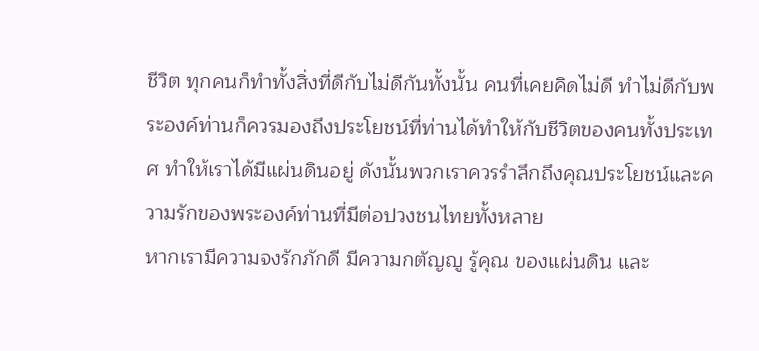ชีวิต ทุกคนก็ทำทั้งสิ่งที่ดีกับไม่ดีกันทั้งนั้น คนที่เคยคิดไม่ดี ทำไม่ดีกับพระองค์ท่านก็ควรมองถึงประโยชน์ที่ท่านได้ทำให้กับชีวิตของคนทั้งประเทศ ทำให้เราได้มีแผ่นดินอยู่ ดังนั้นพวกเราควรรำลึกถึงคุณประโยชน์และความรักของพระองค์ท่านที่มีต่อปวงชนไทยทั้งหลาย
หากเรามีความจงรักภักดี มีความกตัญญู รู้คุณ ของแผ่นดิน และ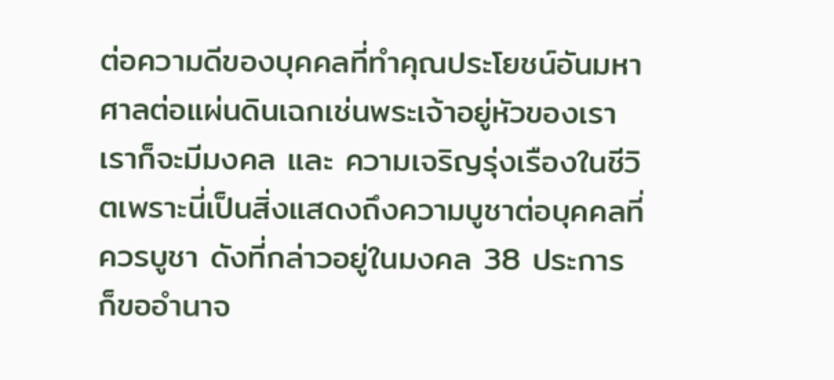ต่อความดีของบุคคลที่ทำคุณประโยชน์อันมหาศาลต่อแผ่นดินเฉกเช่นพระเจ้าอยู่หัวของเรา เราก็จะมีมงคล และ ความเจริญรุ่งเรืองในชีวิตเพราะนี่เป็นสิ่งแสดงถึงความบูชาต่อบุคคลที่ควรบูชา ดังที่กล่าวอยู่ในมงคล 38 ประการ
ก็ขออำนาจ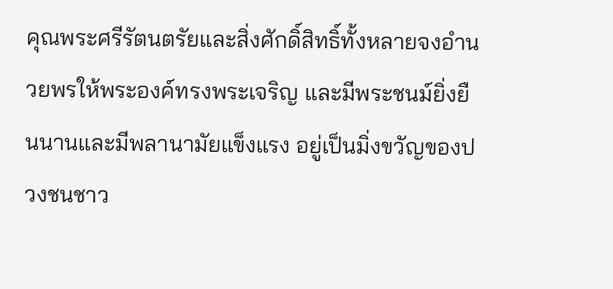คุณพระศรีรัตนตรัยและสิ่งศักดิ์สิทธิ์ทั้งหลายจงอำนวยพรให้พระองค์ทรงพระเจริญ และมีพระชนม์ยิ่งยืนนานและมีพลานามัยแข็งแรง อยู่เป็นมิ่งขวัญของปวงชนชาว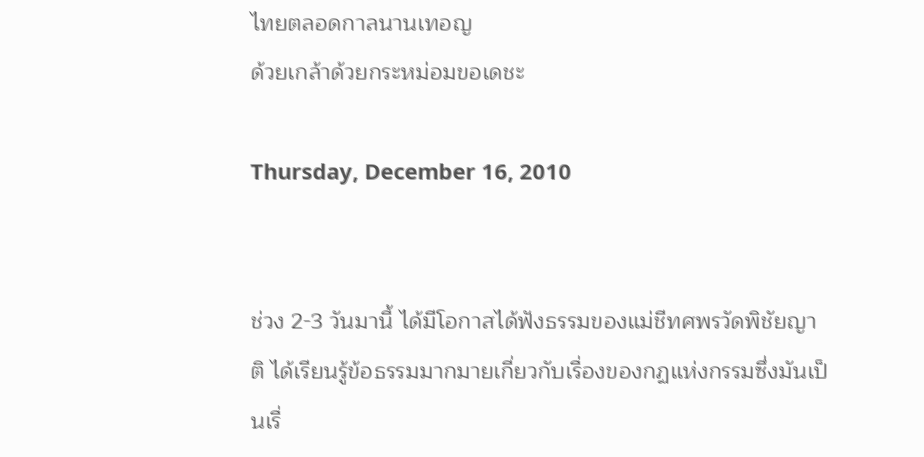ไทยตลอดกาลนานเทอญ
ด้วยเกล้าด้วยกระหม่อมขอเดชะ

Thursday, December 16, 2010


ช่วง 2-3 วันมานี้ ได้มีโอกาสได้ฟังธรรมของแม่ชีทศพรวัดพิชัยญาติ ได้เรียนรู้ข้อธรรมมากมายเกี่ยวกับเรื่องของกฏแห่งกรรมซึ่งมันเป็นเรื่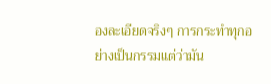องละเอียดจริงๆ การกระทำทุกอย่างเป็นกรรมแต่ว่ามัน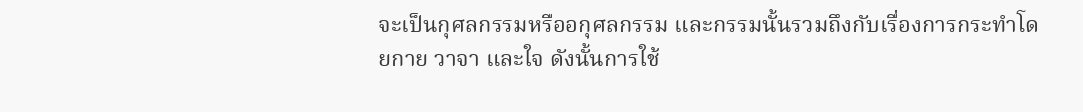จะเป็นกุศลกรรมหรืออกุศลกรรม และกรรมนั้นรวมถึงกับเรื่องการกระทำโดยกาย วาจา และใจ ดังนั้นการใช้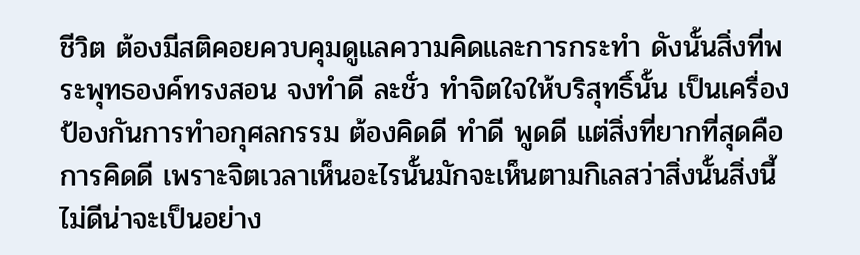ชีวิต ต้องมีสติคอยควบคุมดูแลความคิดและการกระทำ ดังนั้นสิ่งที่พระพุทธองค์ทรงสอน จงทำดี ละชั่ว ทำจิตใจให้บริสุทธิ์นั้น เป็นเครื่องป้องกันการทำอกุศลกรรม ต้องคิดดี ทำดี พูดดี แต่สิ่งที่ยากที่สุดคือการคิดดี เพราะจิตเวลาเห็นอะไรนั้นมักจะเห็นตามกิเลสว่าสิ่งนั้นสิ่งนี้ไม่ดีน่าจะเป็นอย่าง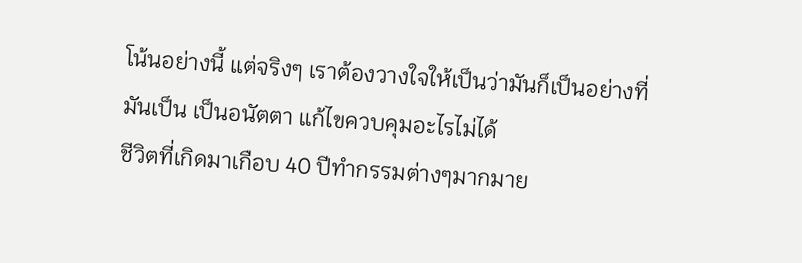โน้นอย่างนี้ แต่จริงๆ เราต้องวางใจให้เป็นว่ามันก็เป็นอย่างที่มันเป็น เป็นอนัตตา แก้ไขควบคุมอะไรไม่ได้
ชีวิตที่เกิดมาเกือบ 40 ปีทำกรรมต่างๆมากมาย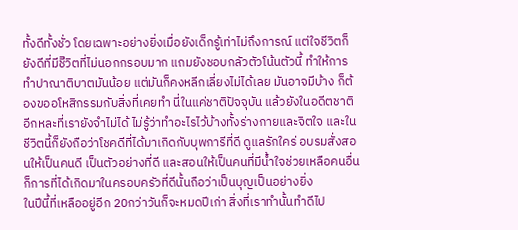ทั้งดีทั้งชั่ว โดยเฉพาะอย่างยิ่งเมื่อยังเด็กรู้เท่าไม่ถึงการณ์ แต่ใจชีวิตก็ยังดีที่มีชีิวิตที่ไม่นอกกรอบมาก แถมยังชอบกลัวตัวโน้นตัวนี้ ทำให้การทำปาณาติบาตมันน้อย แต่มันก็คงหลีกเลี่ยงไม่ได้เลย มันอาจมีบ้าง ก็ต้องขออโหสิกรรมกับสิ่งที่เคยทำ นี่ในแค่ชาติปัจจุบัน แล้วยังในอดีตชาติอีกหละที่เรายังจำไม่ได้ ไม่รู้ว่าทำอะไรไว้บ้างทั้งร่างกายและจิตใจ และในชีวิตนี้ก็ยังถือว่าโชคดีที่ได้มาเกิดกับบุพการีที่ดี ดูแลรักใคร่ อบรมสั่งสอนให้เป็นคนดี เป็นตัวอย่างที่ดี และสอนให้เป็นคนที่มีน้ำใจช่วยเหลือคนอื่น ก็การที่ได้เกิดมาในครอบครัวที่ดีนั้นถือว่าเป็นบุญเป็นอย่างยิ่ง
ในปีนี้ที่เหลืออยู่อีก 20กว่าวันก็จะหมดปีเก่า สิ่งที่เราทำนั้นทำดีไป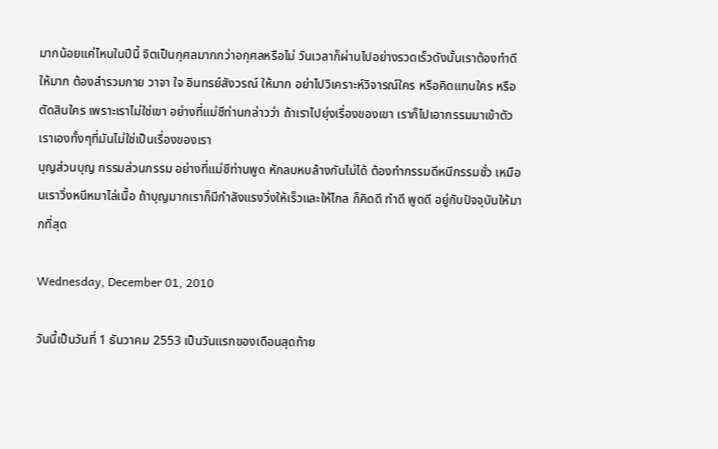มากน้อยแค่ไหนในปีนี้ จิตเป็นกุศลมากกว่าอกุศลหรือไม่ วันเวลาก็ผ่านไปอย่างรวดเร็วดังนั้นเราต้องทำดีให้มาก ต้องสำรวมกาย วาจา ใจ อินทรย์สังวรณ์ ให้มาก อย่าไปวิเคราะห์วิจารณ์ใคร หรือคิดแทนใคร หรือตัดสินใคร เพราะเราไม่ใช่เขา อย่างที่แม่ชีท่านกล่าวว่า ถ้าเราไปยุ่งเรื่องของเขา เราก็ไปเอากรรมมาเข้าตัวเราเองทั้งๆที่มันไม่ใช่เป็นเรื่องของเรา
บุญส่วนบุญ กรรมส่วนกรรม อย่างที่แม่ชีท่านพูด หักลบหบล้างกันไม่ได้ ต้องทำกรรมดีหนีกรรมชั่ว เหมือนเราวิ่งหนีหมาไล่เนื้อ ถ้าบุญมากเราก็มีกำลังแรงวิ่งให้เร็วและให้ไกล ก็คิดดี ทำดี พูดดี อยู่กับปัจจุบันให้มากที่สุด

Wednesday, December 01, 2010

วันนี้เป็นวันที่ 1 ธันวาคม 2553 เป็นวันแรกของเดือนสุดท้าย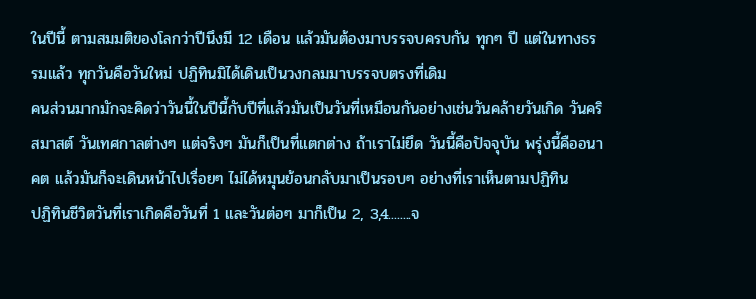ในปีนี้ ตามสมมติของโลกว่าปีนึงมี 12 เดือน แล้วมันต้องมาบรรจบครบกัน ทุกๆ ปี แต่ในทางธรรมแล้ว ทุกวันคือวันใหม่ ปฏิทินมิได้เดินเป็นวงกลมมาบรรจบตรงที่เดิม
คนส่วนมากมักจะคิดว่าวันนี้ในปีนี้กับปีที่แล้วมันเป็นวันที่เหมือนกันอย่างเช่นวันคล้ายวันเกิด วันคริสมาสต์ วันเทศกาลต่างๆ แต่จริงๆ มันก็เป็นที่แตกต่าง ถ้าเราไม่ยึด วันนี้คือปัจจุบัน พรุ่งนี้คืออนาคต แล้วมันก็จะเดินหน้าไปเรื่อยๆ ไม่ได้หมุนย้อนกลับมาเป็นรอบๆ อย่างที่เราเห็นตามปฏิทิน
ปฏิทินชีวิตวันที่เราเกิดคือวันที่ 1 และวันต่อๆ มาก็เป็น 2, 3,4........จ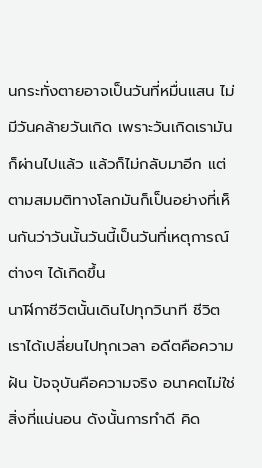นกระทั่งตายอาจเป็นวันที่หมื่นแสน ไม่มีวันคล้ายวันเกิด เพราะวันเกิดเรามันก็ผ่านไปแล้ว แล้วก็ไม่กลับมาอีก แต่ตามสมมติทางโลกมันก็เป็นอย่างที่เห็นกันว่าวันนั้นวันนี้เป็นวันที่เหตุการณ์ต่างๆ ได้เกิดขึ้น
นาฬิกาชีวิตนั้นเดินไปทุกวินาที ชีวิตเราได้เปลี่ยนไปทุกเวลา อดีตคือความฝัน ปัจจุบันคือความจริง อนาคตไม่ใช่สิ่งที่แน่นอน ดังนั้นการทำดี คิด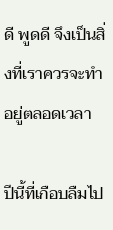ดี พูดดี จึงเป็นสิ่งที่เราควรจะทำอยู่ตลอดเวลา

ปีนี้ที่เกือบลืมไป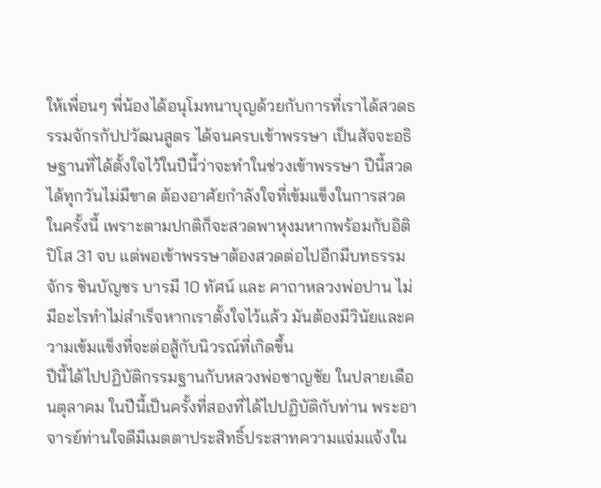ให้เพื่อนๆ พี่น้องได้อนุโมทนาบุญด้วยกับการที่เราได้สวดธรรมจักรกัปปวัฒนสูตร ได้จนครบเข้าพรรษา เป็นสัจจะอธิษฐานที่ได้ตั้งใจไว้ในปีนี้ว่าจะทำในช่วงเข้าพรรษา ปีนี้สวดได้ทุกวันไม่มีขาด ต้องอาศัยกำลังใจที่เข้มแข็งในการสวดในครั้งนี้ เพราะตามปกติก็จะสวดพาหุงมหากพร้อมกับอิติปิโส 31 จบ แต่พอเข้าพรรษาต้องสวดต่อไปอีกมีบทธรรมจักร ชินบัญชร บารมี 10 ทัศน์ และ คาถาหลวงพ่อปาน ไม่มีอะไรทำไม่สำเร็จหากเราตั้งใจไว้แล้ว มันต้องมีวินัยและความเข้มแข็งที่จะต่อสู้กับนิวรณ์ที่เกิดขึ้น
ปีนี้ได้ไปปฏิบัติกรรมฐานกับหลวงพ่อชาญชัย ในปลายเดือนตุลาคม ในปีนี้เป็นครั้งที่สองที่ได้ไปปฏิบัติกับท่าน พระอาจารย์ท่านใจดีมีเมตตาประสิทธิ์ประสาทความแจ่มแจ้งใน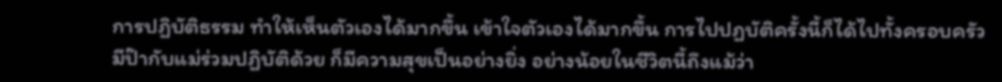การปฏิบัติธรรม ทำให้เห็นตัวเองได้มากขึ้น เข้าใจตัวเองได้มากขึ้น การไปปฏบัติครั้งนี้ก็ได้ไปทั้งครอบครัว มีป๊ากับแม่ร่วมปฏิบัติด้วย ก็มีความสุขเป็นอย่างยิ่ง อย่างน้อยในชีวิตนี้ถึงแม้ว่า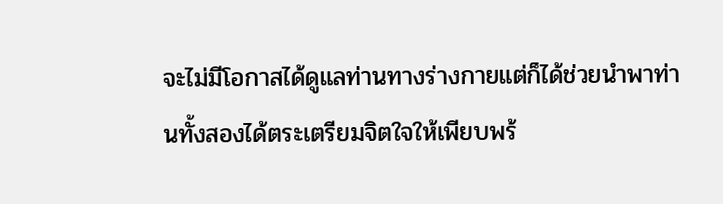จะไม่มีโอกาสได้ดูแลท่านทางร่างกายแต่ก็ได้ช่วยนำพาท่านทั้งสองได้ตระเตรียมจิตใจให้เพียบพร้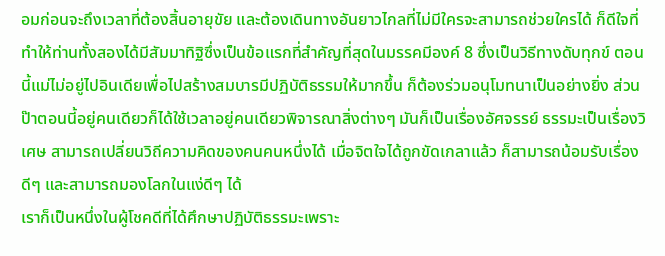อมก่อนจะถึงเวลาที่ต้องสิ้นอายุขัย และต้องเดินทางอันยาวไกลที่ไม่มีใครจะสามารถช่วยใครได้ ก็ดีใจที่ทำให้ท่านทั้งสองได้มีสัมมาทิฐิซึ่งเป็นข้อแรกที่สำคัญที่สุดในมรรคมีองค์ 8 ซึ่งเป็นวิธีทางดับทุกข์ ตอนนี้แม่ไม่อยู่ไปอินเดียเพื่อไปสร้างสมบารมีปฏิบัติธรรมให้มากขึ้น ก็ต้องร่วมอนุโมทนาเป็นอย่างยิ่ง ส่วนป๊าตอนนี้อยู่คนเดียวก็ได้ใช้เวลาอยู่คนเดียวพิจารณาสิ่งต่างๆ มันก็เป็นเรื่องอัศจรรย์ ธรรมะเป็นเรื่องวิเศษ สามารถเปลี่ยนวิถีความคิดของคนคนหนึ่งได้ เมื่อจิตใจได้ถูกขัดเกลาแล้ว ก็สามารถน้อมรับเรื่องดีๆ และสามารถมองโลกในแง่ดีๆ ได้
เราก็เป็นหนึ่งในผู้โชคดีที่ได้ศึกษาปฏิบัติธรรมะเพราะ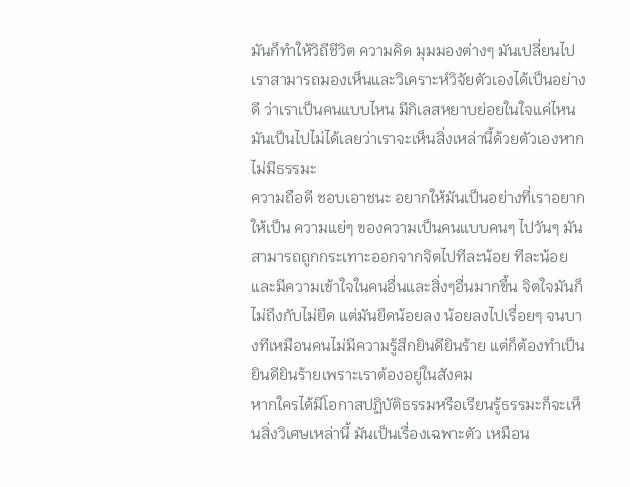มันก็ทำให้วิถีชีวิต ความคิด มุมมองต่างๆ มันเปลี่ยนไป เราสามารถมองเห็นและวิเคราะห์วิจัยตัวเองได้เป็นอย่างดี ว่าเราเป็นคนแบบไหน มีกิเลสหยาบย่อยในใจแค่ไหน มันเป็นไปไม่ได้เลยว่าเราจะเห็นสิ่งเหล่านี้ด้วยตัวเองหากไม่มีธรรมะ
ความถือดี ชอบเอาชนะ อยากให้มันเป็นอย่างที่เราอยากให้เป็น ความแย่ๆ ของความเป็นคนแบบคนๆ ไปวันๆ มันสามารถถูกกระเทาะออกจากจิตไปทีละน้อย ทีละน้อย และมีความเข้าใจในคนอื่นและสิ่งๆอื่นมากขึ้น จิตใจมันก็ไม่ถึงกับไม่ยึด แต่มันยึดน้อยลง น้อยลงไปเรื่อยๆ จนบางทีเหมือนคนไม่มีความรู้สึกยินดียินร้าย แต่ก็ต้องทำเป็นยินดียินร้ายเพราะเราต้องอยู่ในสังคม
หากใครได้มีโอกาสปฏิบัติธรรมหรือเรียนรู้ธรรมะก็จะเห็นสิ่งวิเศษเหล่านี้ มันเป็นเรื่องเฉพาะตัว เหมือน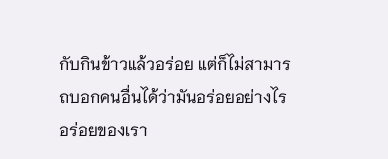กับกินข้าวแล้วอร่อย แต่ก็ไม่สามารถบอกคนอื่นได้ว่ามันอร่อยอย่างไร อร่อยของเรา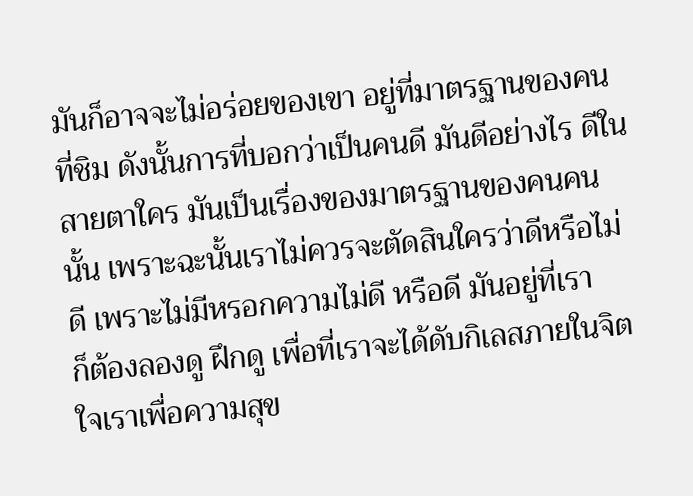มันก็อาจจะไม่อร่อยของเขา อยู่ที่มาตรฐานของคนที่ชิม ดังนั้นการที่บอกว่าเป็นคนดี มันดีอย่างไร ดีในสายตาใคร มันเป็นเรื่องของมาตรฐานของคนคนนั้น เพราะฉะนั้นเราไม่ควรจะตัดสินใครว่าดีหรือไม่ดี เพราะไม่มีหรอกความไม่ดี หรือดี มันอยู่ที่เรา
ก็ต้องลองดู ฝึกดู เพื่อที่เราจะได้ดับกิเลสภายในจิตใจเราเพื่อความสุข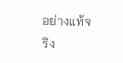อย่างแท้จริง